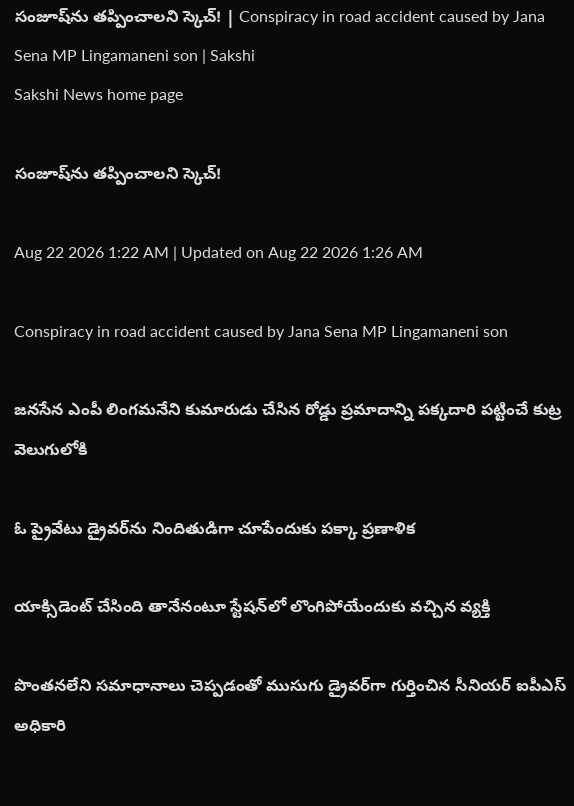సంజూష్‌ను తప్పించాలని స్కెచ్‌! | Conspiracy in road accident caused by Jana Sena MP Lingamaneni son | Sakshi
Sakshi News home page

సంజూష్‌ను తప్పించాలని స్కెచ్‌!

Aug 22 2026 1:22 AM | Updated on Aug 22 2026 1:26 AM

Conspiracy in road accident caused by Jana Sena MP Lingamaneni son

జనసేన ఎంపీ లింగమనేని కుమారుడు చేసిన రోడ్డు ప్రమాదాన్ని పక్కదారి పట్టించే కుట్ర వెలుగులోకి

ఓ ప్రైవేటు డ్రైవర్‌ను నిందితుడిగా చూపేందుకు పక్కా ప్రణాళిక

యాక్సిడెంట్‌ చేసింది తానేనంటూ స్టేషన్‌లో లొంగిపోయేందుకు వచ్చిన వ్యక్తి

పొంతనలేని సమాధానాలు చెప్పడంతో ముసుగు డ్రైవర్‌గా గుర్తించిన సీనియర్‌ ఐపీఎస్‌ అధికారి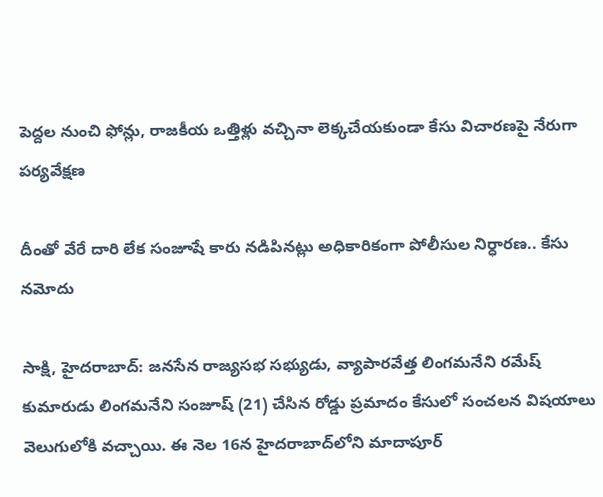పెద్దల నుంచి ఫోన్లు, రాజకీయ ఒత్తిళ్లు వచ్చినా లెక్కచేయకుండా కేసు విచారణపై నేరుగా పర్యవేక్షణ

దీంతో వేరే దారి లేక సంజూషే కారు నడిపినట్లు అధికారికంగా పోలీసుల నిర్ధారణ.. కేసు నమోదు

సాక్షి, హైదరాబాద్‌: జనసేన రాజ్యసభ సభ్యుడు, వ్యాపారవేత్త లింగమనేని రమేష్‌ కుమారుడు లింగమనేని సంజూష్‌ (21) చేసిన రోడ్డు ప్రమాదం కేసులో సంచలన విషయాలు వెలుగులోకి వచ్చాయి. ఈ నెల 16న హైదరాబాద్‌లోని మాదాపూర్‌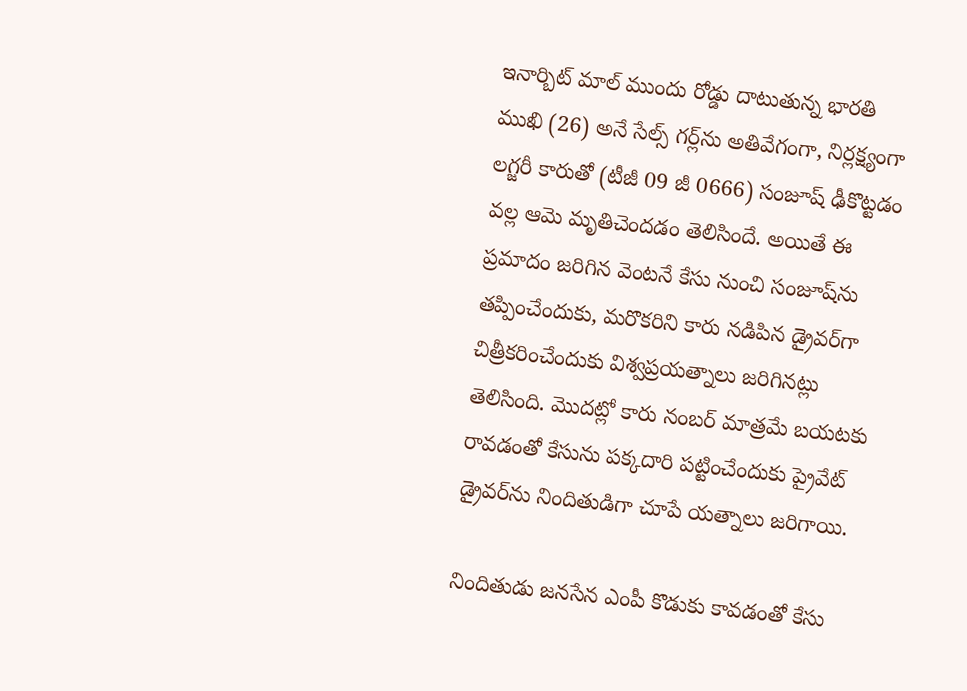ఇనార్బిట్‌ మాల్‌ ముందు రోడ్డు దాటుతున్న భారతి ముఖి (26) అనే సేల్స్‌ గర్ల్‌ను అతివేగంగా, నిర్లక్ష్యంగా లగ్జరీ కారుతో (టీజీ 09 జీ 0666) సంజూష్‌ ఢీకొట్టడం వల్ల ఆమె మృతిచెందడం తెలిసిందే. అయితే ఈ ప్రమాదం జరిగిన వెంటనే కేసు నుంచి సంజూష్‌ను తప్పించేందుకు, మరొకరిని కారు నడిపిన డ్రైవర్‌గా చిత్రీకరించేందుకు విశ్వప్రయత్నాలు జరిగినట్లు తెలిసింది. మొదట్లో కారు నంబర్‌ మాత్రమే బయటకు రావడంతో కేసును పక్కదారి పట్టించేందుకు ప్రైవేట్‌ డ్రైవర్‌ను నిందితుడిగా చూపే యత్నాలు జరిగాయి.

నిందితుడు జనసేన ఎంపీ కొడుకు కావడంతో కేసు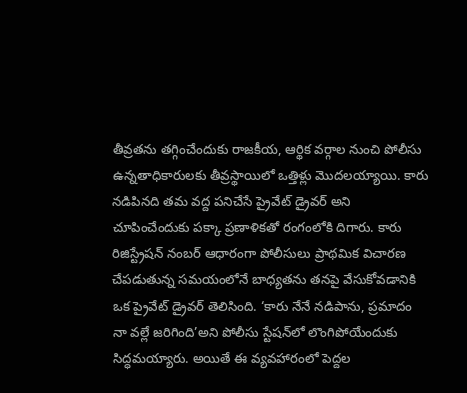తీవ్రతను తగ్గించేందుకు రాజకీయ, ఆర్థిక వర్గాల నుంచి పోలీసు ఉన్నతాధికారులకు తీవ్రస్థాయిలో ఒత్తిళ్లు మొదలయ్యాయి. కారు నడిపినది తమ వద్ద పనిచేసే ప్రైవేట్‌ డ్రైవర్‌ అని చూపించేందుకు పక్కా ప్రణాళికతో రంగంలోకి దిగారు. కారు రిజిస్ట్రేషన్‌ నంబర్‌ ఆధారంగా పోలీసులు ప్రాథమిక విచారణ చేపడుతున్న సమయంలోనే బాధ్యతను తనపై వేసుకోవడానికి ఒక ప్రైవేట్‌ డ్రైవర్‌ తెలిసింది. ‘కారు నేనే నడిపాను, ప్రమాదం నా వల్లే జరిగింది’అని పోలీసు స్టేషన్‌లో లొంగిపోయేందుకు సిద్ధమయ్యారు. అయితే ఈ వ్యవహారంలో పెద్దల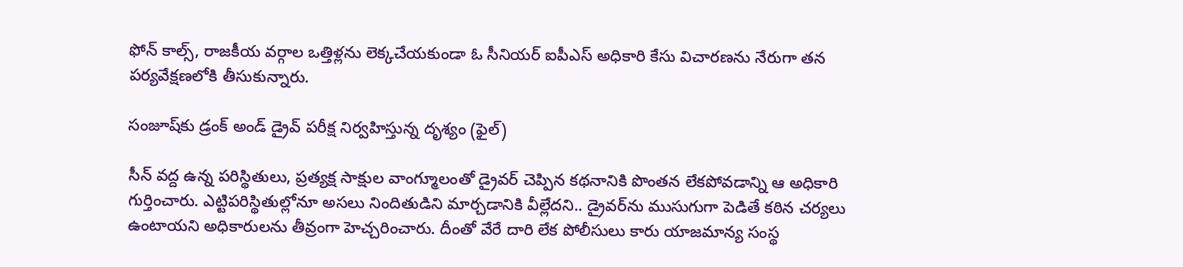ఫోన్‌ కాల్స్, రాజకీయ వర్గాల ఒత్తిళ్లను లెక్కచేయకుండా ఓ సీనియర్‌ ఐపీఎస్‌ అధికారి కేసు విచారణను నేరుగా తన పర్యవేక్షణలోకి తీసుకున్నారు.

సంజూష్‌కు డ్రంక్‌ అండ్‌ డ్రైవ్‌ పరీక్ష నిర్వహిస్తున్న దృశ్యం (ఫైల్‌)

సీన్‌ వద్ద ఉన్న పరిస్థితులు, ప్రత్యక్ష సాక్షుల వాంగ్మూలంతో డ్రైవర్‌ చెప్పిన కథనానికి పొంతన లేకపోవడాన్ని ఆ అధికారి గుర్తించారు. ఎట్టిపరిస్థితుల్లోనూ అసలు నిందితుడిని మార్చడానికి వీల్లేదని.. డ్రైవర్‌ను ముసుగుగా పెడితే కఠిన చర్యలు ఉంటాయని అధికారులను తీవ్రంగా హెచ్చరించారు. దీంతో వేరే దారి లేక పోలీసులు కారు యాజమాన్య సంస్థ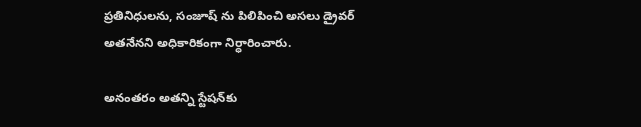ప్రతినిధులను, సంజూష్ ను పిలిపించి అసలు డ్రైవర్‌ అతనేనని అధికారికంగా నిర్ధారించారు.

అనంతరం అతన్ని స్టేషన్‌కు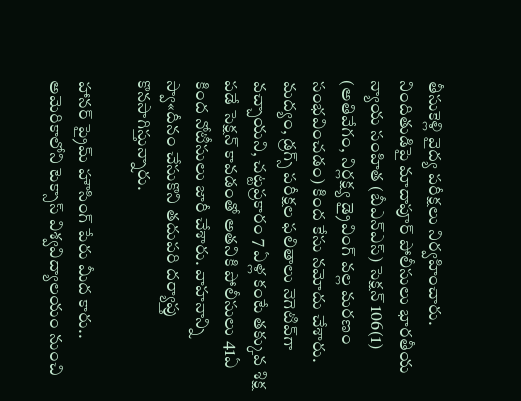తీసుకెళ్లి వైద్య పరీక్షలు నిర్వహించారు. నిందితుడిపై మాదాపూర్‌ పోలీసులు భారతీయ న్యాయ సంహిత (బీఎన్‌ఎస్‌) సెక్షన్‌ 106(1) (అతివేగం, నిర్లక్ష్య డ్రైవింగ్‌ వల్ల మరణం సంభవించడం) కింద కేసు నమోదు చేశారు. మద్యం, డ్రగ్స్‌ పరీక్షల ఫలితాలు నెగెటివ్‌గా వచ్చాయని, చట్టప్రకారం 7 ఏళ్ల కంటే తక్కువ శిక్ష పడే సెక్షన్‌ కావడంతో అతనికి పోలీసులు 41ఏ కింద నోటీసులు జారీ చేశారు. వాహనాన్ని స్వా«దీనం చేసుకొని తదుపరి దర్యాప్తు కొనసాగిస్తున్నారు.

హానర్‌ ప్రైమ్‌ హౌసింగ్‌ పేరు మీద కారు..
అమెరికాలోని టెక్సాస్‌ విశ్వవిద్యాలయం నుంచి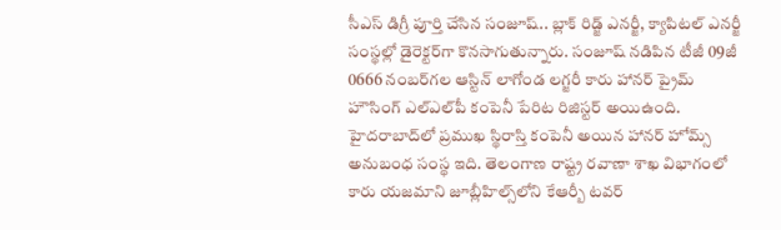సీఎస్‌ డిగ్రీ పూర్తి చేసిన సంజూష్‌.. బ్లాక్‌ రిడ్జ్‌ ఎనర్జీ, క్యాపిటల్‌ ఎనర్జీ సంస్థల్లో డైరెక్టర్‌గా కొనసాగుతున్నారు. సంజూష్‌ నడిపిన టీజీ 09జీ 0666 నంబర్‌గల ఆస్టిన్‌ లాగోండ లగ్జరీ కారు హానర్‌ ప్రైమ్‌ హౌసింగ్‌ ఎల్‌ఎల్‌పీ కంపెనీ పేరిట రిజిస్టర్‌ అయిఉంది. హైదరాబాద్‌లో ప్రముఖ స్థిరాస్తి కంపెనీ అయిన హానర్‌ హోమ్స్‌ అనుబంధ సంస్థ ఇది. తెలంగాణ రాష్ట్ర రవాణా శాఖ విభాగంలో కారు యజమాని జూబ్లీహిల్స్‌లోని కేఆర్బీ టవర్‌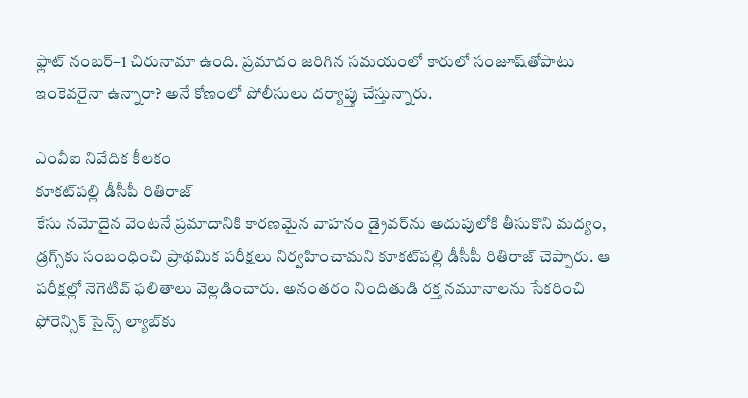ఫ్లాట్‌ నంబర్‌–1 చిరునామా ఉంది. ప్రమాదం జరిగిన సమయంలో కారులో సంజూష్‌తోపాటు ఇంకెవరైనా ఉన్నారా? అనే కోణంలో పోలీసులు దర్యాప్తు చేస్తున్నారు.

ఎంవీఐ నివేదిక కీలకం
కూకట్‌పల్లి డీసీపీ రితిరాజ్‌
కేసు నమోదైన వెంటనే ప్రమాదానికి కారణమైన వాహనం డ్రైవర్‌ను అదుపులోకి తీసుకొని మద్యం, డ్రగ్స్‌కు సంబంధించి ప్రాథమిక పరీక్షలు నిర్వహించామని కూకట్‌పల్లి డీసీపీ రితిరాజ్‌ చెప్పారు. ఆ పరీక్షల్లో నెగెటివ్‌ ఫలితాలు వెల్లడించారు. అనంతరం నిందితుడి రక్త నమూనాలను సేకరించి ఫోరెన్సిక్‌ సైన్స్‌ ల్యాబ్‌కు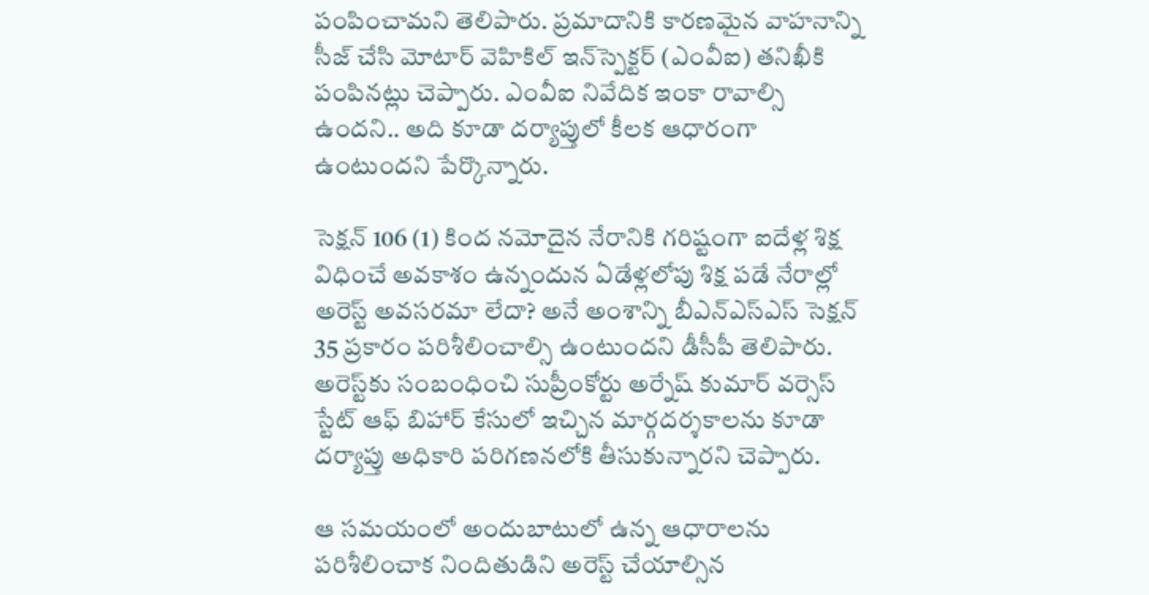పంపించామని తెలిపారు. ప్రమాదానికి కారణమైన వాహనాన్ని సీజ్‌ చేసి మోటార్‌ వెహికిల్‌ ఇన్‌స్పెక్టర్‌ (ఎంవీఐ) తనిఖీకి పంపినట్లు చెప్పారు. ఎంవీఐ నివేదిక ఇంకా రావాల్సి ఉందని.. అది కూడా దర్యాప్తులో కీలక ఆధారంగా ఉంటుందని పేర్కొన్నారు.

సెక్షన్‌ 106 (1) కింద నమోదైన నేరానికి గరిష్టంగా ఐదేళ్ల శిక్ష విధించే అవకాశం ఉన్నందున ఏడేళ్లలోపు శిక్ష పడే నేరాల్లో అరెస్ట్‌ అవసరమా లేదా? అనే అంశాన్ని బీఎన్‌ఎస్‌ఎస్‌ సెక్షన్‌ 35 ప్రకారం పరిశీలించాల్సి ఉంటుందని డీసీపీ తెలిపారు. అరెస్ట్‌కు సంబంధించి సుప్రీంకోర్టు అర్నేష్‌ కుమార్‌ వర్సెస్‌ స్టేట్‌ ఆఫ్‌ బిహార్‌ కేసులో ఇచ్చిన మార్గదర్శకాలను కూడా దర్యాప్తు అధికారి పరిగణనలోకి తీసుకున్నారని చెప్పారు.

ఆ సమయంలో అందుబాటులో ఉన్న ఆధారాలను పరిశీలించాక నిందితుడిని అరెస్ట్‌ చేయాల్సిన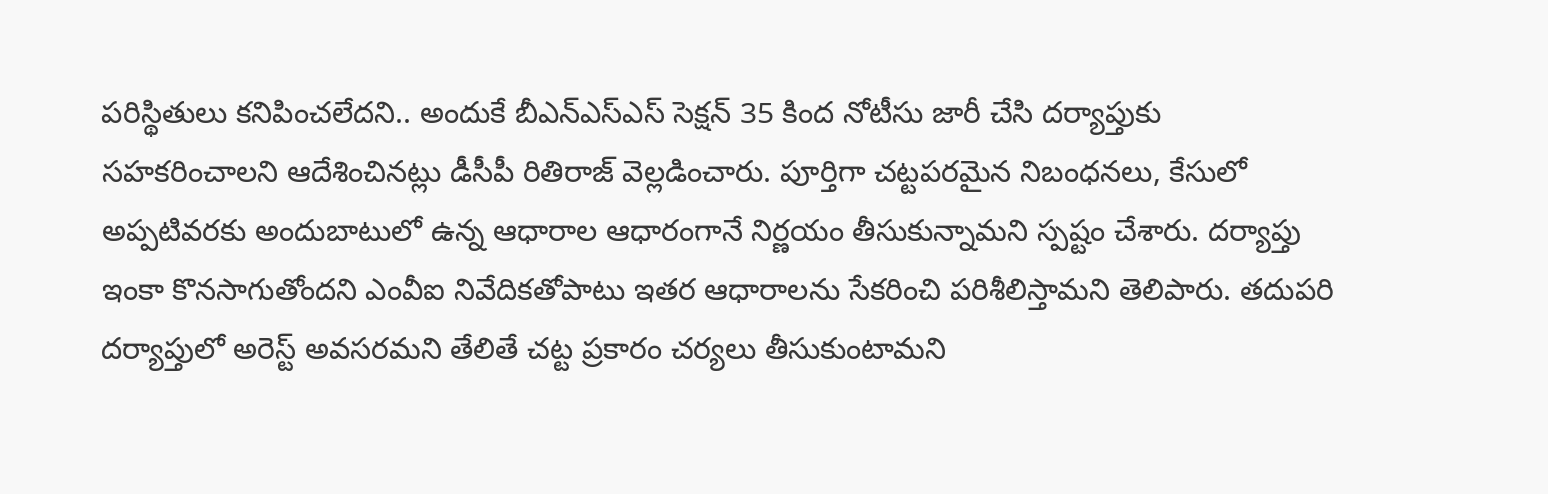పరిస్థితులు కనిపించలేదని.. అందుకే బీఎన్‌ఎస్‌ఎస్‌ సెక్షన్‌ 35 కింద నోటీసు జారీ చేసి దర్యాప్తుకు సహకరించాలని ఆదేశించినట్లు డీసీపీ రితిరాజ్‌ వెల్లడించారు. పూర్తిగా చట్టపరమైన నిబంధనలు, కేసులో అప్పటివరకు అందుబాటులో ఉన్న ఆధారాల ఆధారంగానే నిర్ణయం తీసుకున్నామని స్పష్టం చేశారు. దర్యాప్తు ఇంకా కొనసాగుతోందని ఎంవీఐ నివేదికతోపాటు ఇతర ఆధారాలను సేకరించి పరిశీలిస్తామని తెలిపారు. తదుపరి దర్యాప్తులో అరెస్ట్‌ అవసరమని తేలితే చట్ట ప్రకారం చర్యలు తీసుకుంటామని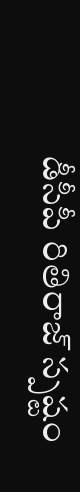డీసీపీ రితిరాజ్‌ స్పష్టం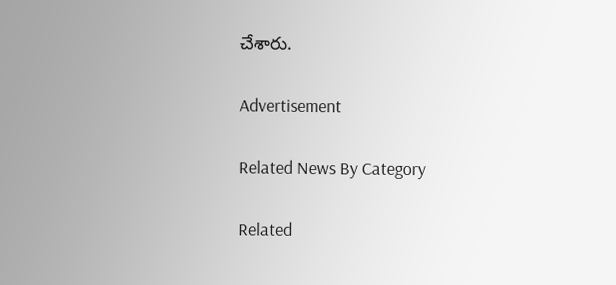చేశారు.

Advertisement

Related News By Category

Related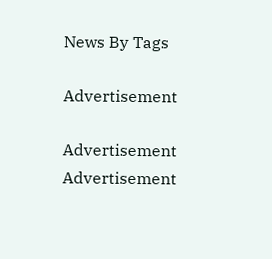News By Tags

Advertisement

Advertisement
Advertisement